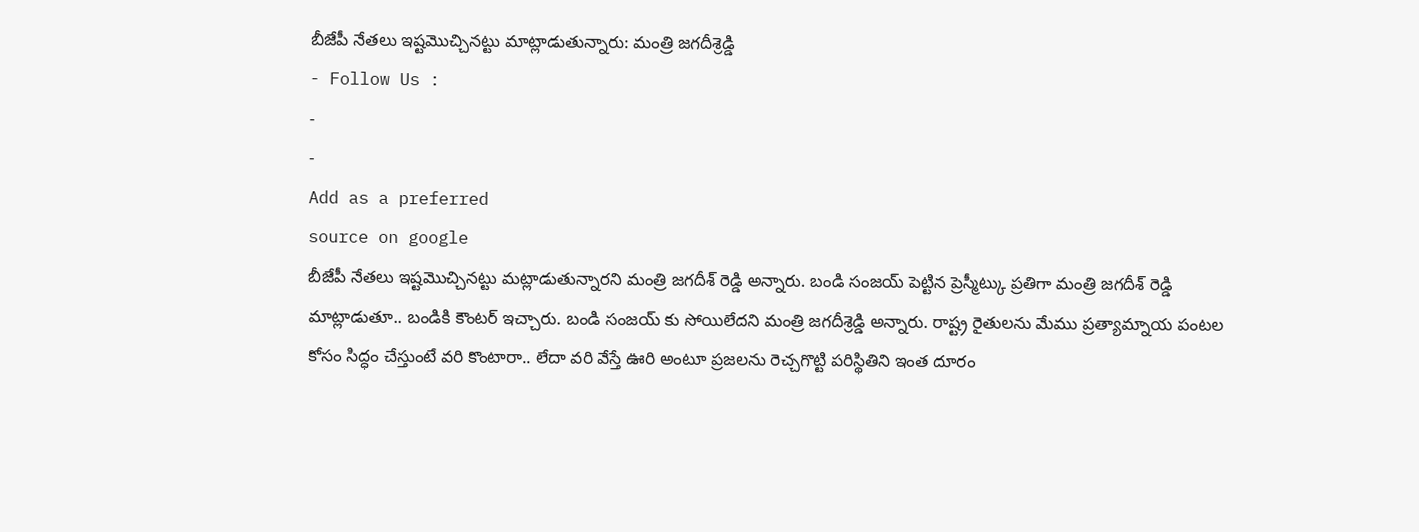బీజేపీ నేతలు ఇష్టమొచ్చినట్టు మాట్లాడుతున్నారు: మంత్రి జగదీశ్రెడ్డి
- Follow Us :
-
-
Add as a preferred
source on google
బీజేపీ నేతలు ఇష్టమొచ్చినట్టు మట్లాడుతున్నారని మంత్రి జగదీశ్ రెడ్డి అన్నారు. బండి సంజయ్ పెట్టిన ప్రెస్మీట్కు ప్రతిగా మంత్రి జగదీశ్ రెడ్డి మాట్లాడుతూ.. బండికి కౌంటర్ ఇచ్చారు. బండి సంజయ్ కు సోయిలేదని మంత్రి జగదీశ్రెడ్డి అన్నారు. రాష్ట్ర రైతులను మేము ప్రత్యామ్నాయ పంటల కోసం సిద్ధం చేస్తుంటే వరి కొంటారా.. లేదా వరి వేస్తే ఊరి అంటూ ప్రజలను రెచ్చగొట్టి పరిస్థితిని ఇంత దూరం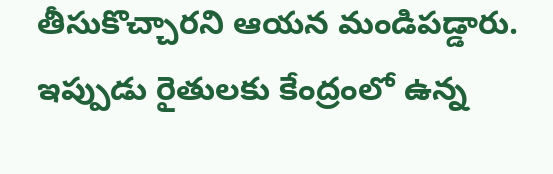తీసుకొచ్చారని ఆయన మండిపడ్డారు. ఇప్పుడు రైతులకు కేంద్రంలో ఉన్న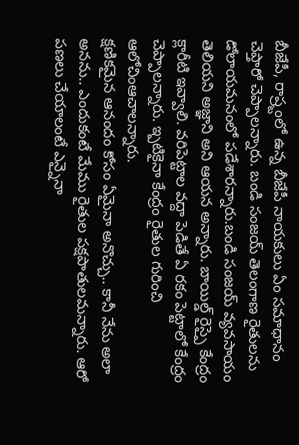బీజేపీ, రాష్ర్టంలో ఉన్న బీజేపీ నాయకులు ఏం సమాధానం చెప్తారో చెప్పాలన్నారు. బండి సంజయ్ తెలంగాణ రైతులను డోలాయమనంలో పడేశారన్నారు.బండి సంజయ్ వ్యవసాయం తెలియని అజ్ఞాని అని ఆయన అన్నారు. బాయిల్డ్ రైస్పై కేంద్రం క్లారీటి ఇవ్వాలి. వరిపెట్టాల వద్దా పెడితే ఏ రకం పెట్టాలో కేంద్రం చెప్పాలన్నారు. ఇ్పటికైనా కేంద్రం రైతుల గురించి ఆలోచింఆచాలన్నారు.
క్షణికమైన ఆనందం కోసం ఏమైనా అనొచ్చు.. కానీ నేను అలా అనను.. ఎందుకంటే మేము రైతుల పక్షపాతులమన్నారు. ఆరో పణలు చేయాలంటే ఎన్నైనా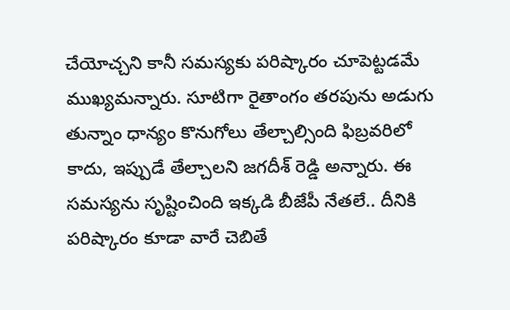చేయోచ్చని కానీ సమస్యకు పరిష్కారం చూపెట్టడమే ముఖ్యమన్నారు. సూటిగా రైతాంగం తరపును అడుగు తున్నాం ధాన్యం కొనుగోలు తేల్చాల్సింది ఫిబ్రవరిలో కాదు, ఇప్పుడే తేల్చాలని జగదీశ్ రెడ్డి అన్నారు. ఈ సమస్యను సృష్టించింది ఇక్కడి బీజేపీ నేతలే.. దీనికి పరిష్కారం కూడా వారే చెబితే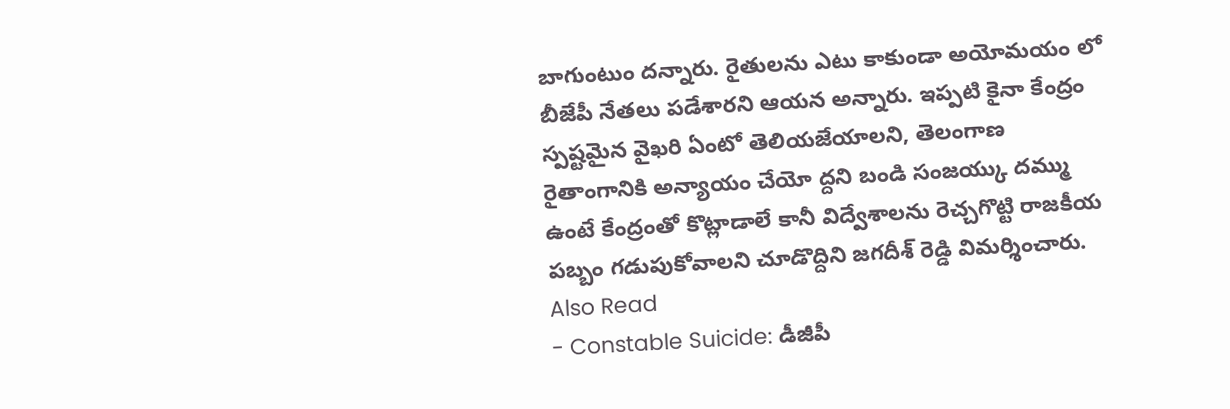బాగుంటుం దన్నారు. రైతులను ఎటు కాకుండా అయోమయం లో బీజేపీ నేతలు పడేశారని ఆయన అన్నారు. ఇప్పటి కైనా కేంద్రం స్పష్టమైన వైఖరి ఏంటో తెలియజేయాలని, తెలంగాణ రైతాంగానికి అన్యాయం చేయో ద్దని బండి సంజయ్కు దమ్ము ఉంటే కేంద్రంతో కొట్లాడాలే కానీ విద్వేశాలను రెచ్చగొట్టి రాజకీయ పబ్బం గడుపుకోవాలని చూడొద్దిని జగదీశ్ రెడ్డి విమర్శించారు.
Also Read
- Constable Suicide: డీజీపీ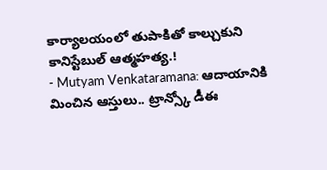కార్యాలయంలో తుపాకితో కాల్చుకుని కానిస్టేబుల్ ఆత్మహత్య.!
- Mutyam Venkataramana: ఆదాయానికి మించిన ఆస్తులు.. ట్రాన్స్కో డీఈ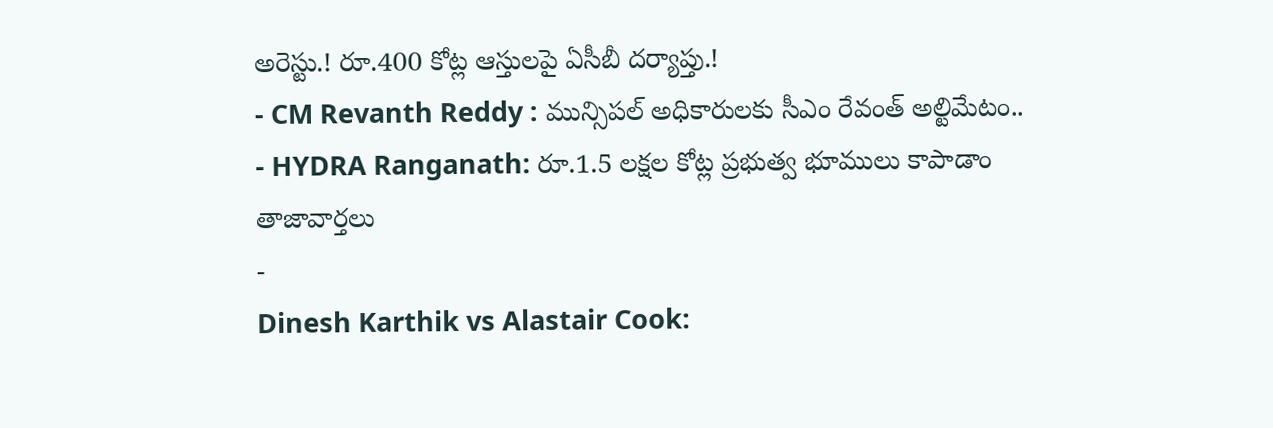అరెస్టు.! రూ.400 కోట్ల ఆస్తులపై ఏసీబీ దర్యాప్తు.!
- CM Revanth Reddy : మున్సిపల్ అధికారులకు సీఎం రేవంత్ అల్టిమేటం..
- HYDRA Ranganath: రూ.1.5 లక్షల కోట్ల ప్రభుత్వ భూములు కాపాడాం
తాజావార్తలు
-
Dinesh Karthik vs Alastair Cook: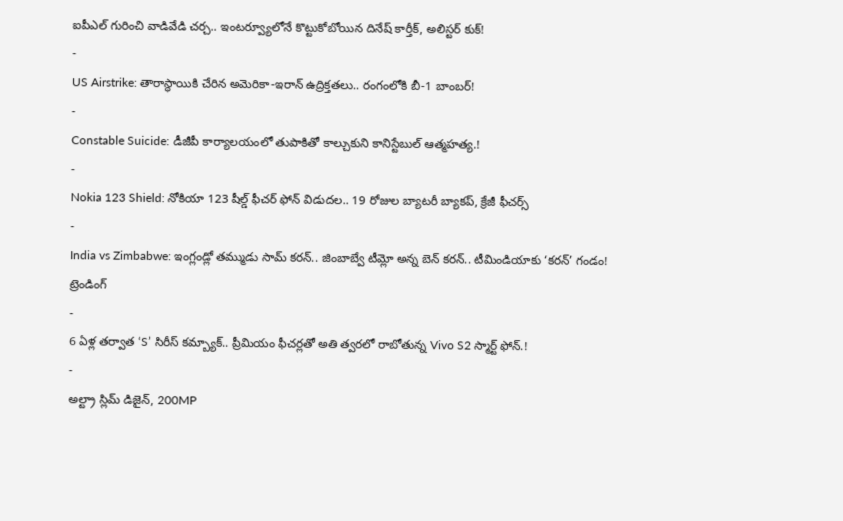ఐపీఎల్ గురించి వాడివేడి చర్చ.. ఇంటర్వ్యూలోనే కొట్టుకోబోయిన దినేష్ కార్తీక్, అలిస్టర్ కుక్!
-
US Airstrike: తారాస్థాయికి చేరిన అమెరికా-ఇరాన్ ఉద్రిక్తతలు.. రంగంలోకి బీ-1 బాంబర్!
-
Constable Suicide: డీజీపీ కార్యాలయంలో తుపాకితో కాల్చుకుని కానిస్టేబుల్ ఆత్మహత్య.!
-
Nokia 123 Shield: నోకియా 123 షీల్డ్ ఫీచర్ ఫోన్ విడుదల.. 19 రోజుల బ్యాటరీ బ్యాకప్, క్రేజీ ఫీచర్స్
-
India vs Zimbabwe: ఇంగ్లండ్లో తమ్ముడు సామ్ కరన్.. జింబాబ్వే టీమ్లో అన్న బెన్ కరన్.. టీమిండియాకు ‘కరన్’ గండం!
ట్రెండింగ్
-
6 ఏళ్ల తర్వాత ‘S’ సిరీస్ కమ్బ్యాక్.. ప్రీమియం ఫీచర్లతో అతి త్వరలో రాబోతున్న Vivo S2 స్మార్ట్ ఫోన్.!
-
అల్ట్రా స్లిమ్ డిజైన్, 200MP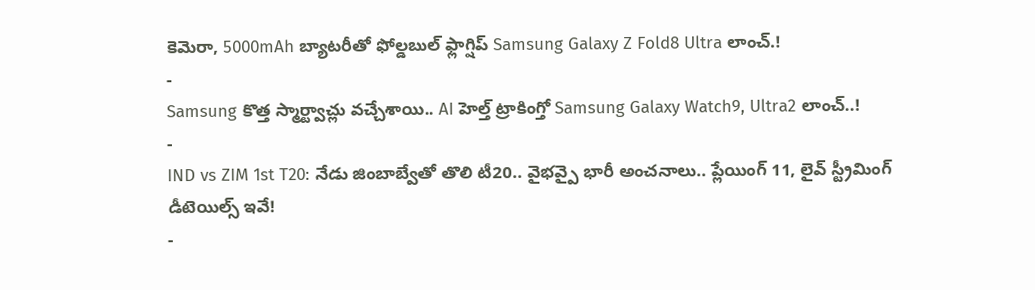కెమెరా, 5000mAh బ్యాటరీతో ఫోల్డబుల్ ఫ్లాగ్షిప్ Samsung Galaxy Z Fold8 Ultra లాంచ్.!
-
Samsung కొత్త స్మార్ట్వాచ్లు వచ్చేశాయి.. AI హెల్త్ ట్రాకింగ్తో Samsung Galaxy Watch9, Ultra2 లాంచ్..!
-
IND vs ZIM 1st T20: నేడు జింబాబ్వేతో తొలి టీ20.. వైభవ్పై భారీ అంచనాలు.. ప్లేయింగ్ 11, లైవ్ స్ట్రీమింగ్ డీటెయిల్స్ ఇవే!
-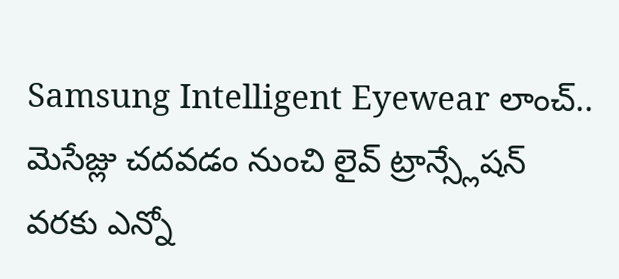Samsung Intelligent Eyewear లాంచ్.. మెసేజ్లు చదవడం నుంచి లైవ్ ట్రాన్స్లేషన్ వరకు ఎన్నో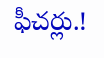ఫీచర్లు.!